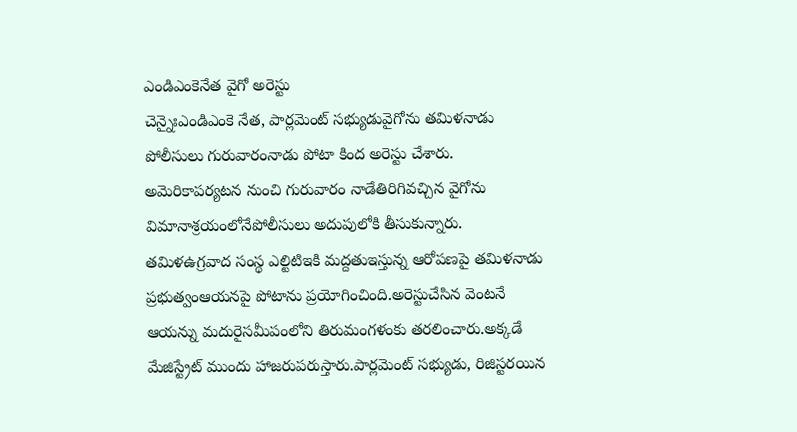ఎండిఎంకెనేత వైగో అరెస్టు
చెన్నైఃఎండిఎంకె నేత, పార్లమెంట్ సభ్యుడువైగోను తమిళనాడు పోలీసులు గురువారంనాడు పోటా కింద అరెస్టు చేశారు. అమెరికాపర్యటన నుంచి గురువారం నాడేతిరిగివచ్చిన వైగోను విమానాశ్రయంలోనేపోలీసులు అదుపులోకి తీసుకున్నారు. తమిళఉగ్రవాద సంస్థ ఎల్టిటిఇకి మద్దతుఇస్తున్న ఆరోపణపై తమిళనాడు ప్రభుత్వంఆయనపై పోటాను ప్రయోగించింది.అరెస్టుచేసిన వెంటనే ఆయన్ను మదురైసమీపంలోని తిరుమంగళంకు తరలించారు.అక్కడే మేజిస్ట్రేట్ ముందు హాజరుపరుస్తారు.పార్లమెంట్ సభ్యుడు, రిజిస్టరయిన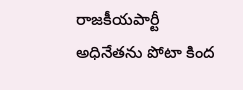రాజకీయపార్టీ అధినేతను పోటా కింద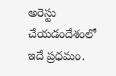అరెస్టు చేయడందేశంలో ఇదే ప్రధమం.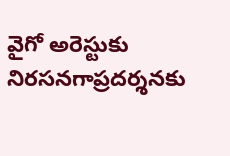వైగో అరెస్టుకు నిరసనగాప్రదర్శనకు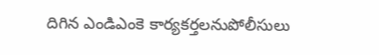దిగిన ఎండిఎంకె కార్యకర్తలనుపోలీసులు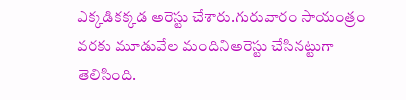ఎక్కడికక్కడ అరెస్టు చేశారు.గురువారం సాయంత్రం వరకు మూడువేల మందినిఅరెస్టు చేసినట్టుగా తెలిసింది.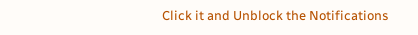Click it and Unblock the Notifications